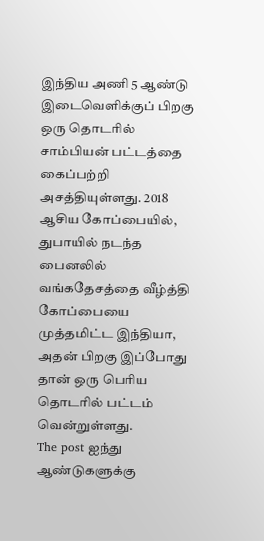இந்திய அணி 5 ஆண்டு இடைவெளிக்குப் பிறகு ஒரு தொடரில் சாம்பியன் பட்டத்தை கைப்பற்றி அசத்தியுள்ளது. 2018 ஆசிய கோப்பையில், துபாயில் நடந்த பைனலில் வங்கதேசத்தை வீழ்த்தி கோப்பையை முத்தமிட்ட இந்தியா, அதன் பிறகு இப்போது தான் ஒரு பெரிய தொடரில் பட்டம் வென்றுள்ளது.
The post ஐந்து ஆண்டுகளுக்கு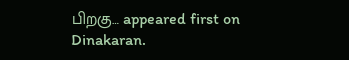பிறகு… appeared first on Dinakaran.